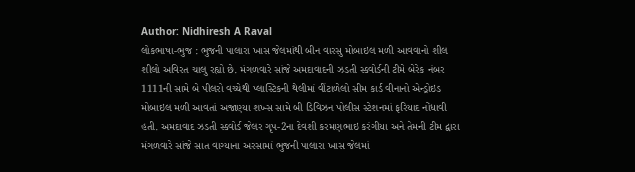Author: Nidhiresh A Raval
લોકભાષા-ભુજ : ભુજની પાલારા ખાસ જેલમાંથી બીન વારસુ મોબાઇલ મળી આવવાનો શીલ શીલો અવિરત ચાલુ રહ્યો છે. મંગળવારે સાંજે અમદાવાદની ઝડતી સ્કવોર્ડની ટીમે બેરેક નંબર 1111ની સામે બે પીલરો વચ્ચેથી પ્લાસ્ટિકની થેલીમાં વીંટાળેલો સીમ કાર્ડ વીનાનો એન્ડ્રોઇડ મોબાઇલ મળી આવતાં અજાણ્યા શખ્સ સામે બી ડિવિઝન પોલીસ સ્ટેશનમાં ફરિયાદ નોંધાવી હતી. અમદાવાદ ઝડતી સ્કવોર્ડ જેલર ગૃપ-2ના દેવશી કરમણભાઇ કરંગીયા અને તેમની ટીમ દ્વારા મંગળવારે સાંજે સાત વાગ્યાના અરસામાં ભુજની પાલારા ખાસ જેલમાં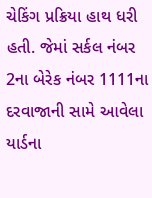ચેકિંગ પ્રક્રિયા હાથ ધરી હતી. જેમાં સર્કલ નંબર 2ના બેરેક નંબર 1111ના દરવાજાની સામે આવેલા યાર્ડના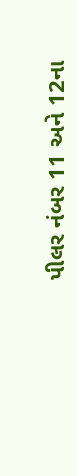પીલર નંબર 11 અને 12ના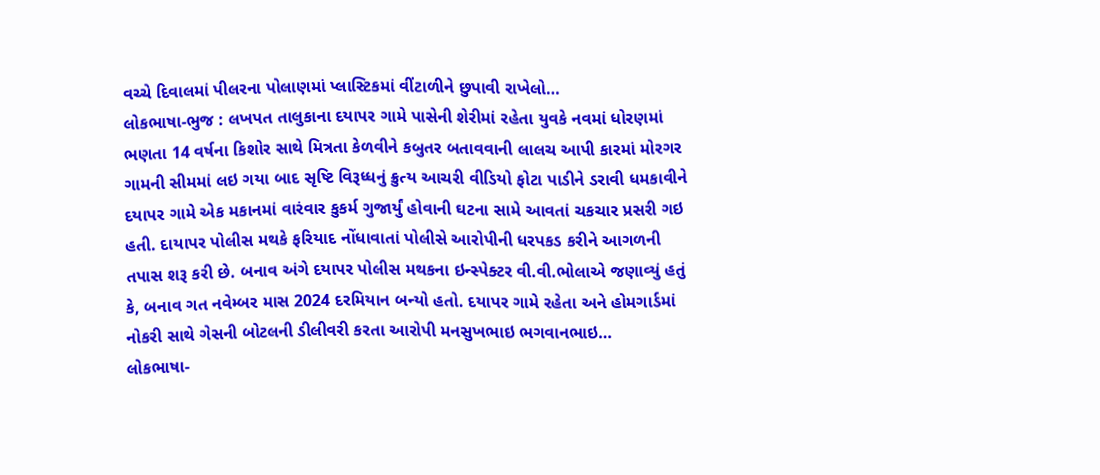વચ્ચે દિવાલમાં પીલરના પોલાણમાં પ્લાસ્ટિકમાં વીંટાળીને છુપાવી રાખેલો…
લોકભાષા-ભુજ : લખપત તાલુકાના દયાપર ગામે પાસેની શેરીમાં રહેતા યુવકે નવમાં ધોરણમાં ભણતા 14 વર્ષના કિશોર સાથે મિત્રતા કેળવીને કબુતર બતાવવાની લાલચ આપી કારમાં મોરગર ગામની સીમમાં લઇ ગયા બાદ સૃષ્ટિ વિરૂધ્ધનું ક્રુત્ય આચરી વીડિયો ફોટા પાડીને ડરાવી ધમકાવીને દયાપર ગામે એક મકાનમાં વારંવાર કુકર્મ ગુજાર્યું હોવાની ઘટના સામે આવતાં ચકચાર પ્રસરી ગઇ હતી. દાયાપર પોલીસ મથકે ફરિયાદ નોંધાવાતાં પોલીસે આરોપીની ધરપકડ કરીને આગળની તપાસ શરૂ કરી છે. બનાવ અંગે દયાપર પોલીસ મથકના ઇન્સ્પેક્ટર વી.વી.ભોલાએ જણાવ્યું હતું કે, બનાવ ગત નવેમ્બર માસ 2024 દરમિયાન બન્યો હતો. દયાપર ગામે રહેતા અને હોમગાર્ડમાં નોકરી સાથે ગેસની બોટલની ડીલીવરી કરતા આરોપી મનસુખભાઇ ભગવાનભાઇ…
લોકભાષા-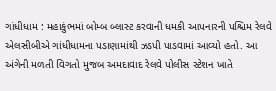ગાંધીધામ : મહાકુંભમાં બોમ્બ બ્લાસ્ટ કરવાની ધમકી આપનારની પશ્ચિમ રેલવે એલસીબીએ ગાંધીધામના પડાણામાંથી ઝડપી પાડવામાં આવ્યો હતો. આ અંગેની મળતી વિગતો મુજબ અમદાવાદ રેલવે પોલીસ સ્ટેશન ખાતે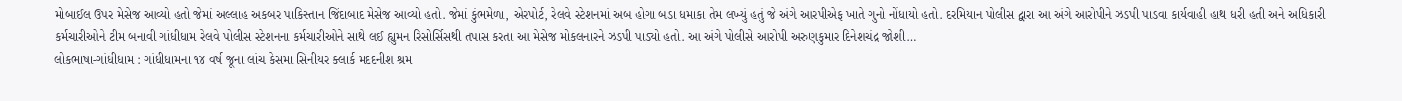મોબાઈલ ઉપર મેસેજ આવ્યો હતો જેમાં અલ્લાહ અકબર પાકિસ્તાન જિંદાબાદ મેસેજ આવ્યો હતો. જેમાં કુંભમેળા, એરપોર્ટ, રેલવે સ્ટેશનમાં અબ હોગા બડા ધમાકા તેમ લખ્યું હતું જે અંગે આરપીએફ ખાતે ગુનો નોંધાયો હતો. દરમિયાન પોલીસ દ્વારા આ અંગે આરોપીને ઝડપી પાડવા કાર્યવાહી હાથ ધરી હતી અને અધિકારી કર્મચારીઓને ટીમ બનાવી ગાંધીધામ રેલવે પોલીસ સ્ટેશનના કર્મચારીઓને સાથે લઈ હ્યુમન રિસોર્સિસથી તપાસ કરતા આ મેસેજ મોકલનારને ઝડપી પાડ્યો હતો. આ અંગે પોલીસે આરોપી અરુણકુમાર દિનેશચંદ્ર જોશી…
લોકભાષા-ગાંધીધામ : ગાંધીધામના ૧૪ વર્ષ જૂના લાંચ કેસમા સિનીયર ક્લાર્ક મદદનીશ શ્રમ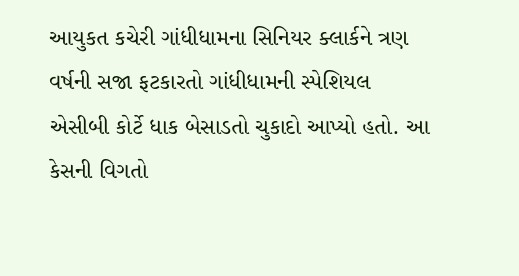આયુકત કચેરી ગાંધીધામના સિનિયર ક્લાર્કને ત્રણ વર્ષની સજા ફટકારતો ગાંધીધામની સ્પેશિયલ એસીબી કોર્ટે ધાક બેસાડતો ચુકાદો આપ્યો હતો. આ કેસની વિગતો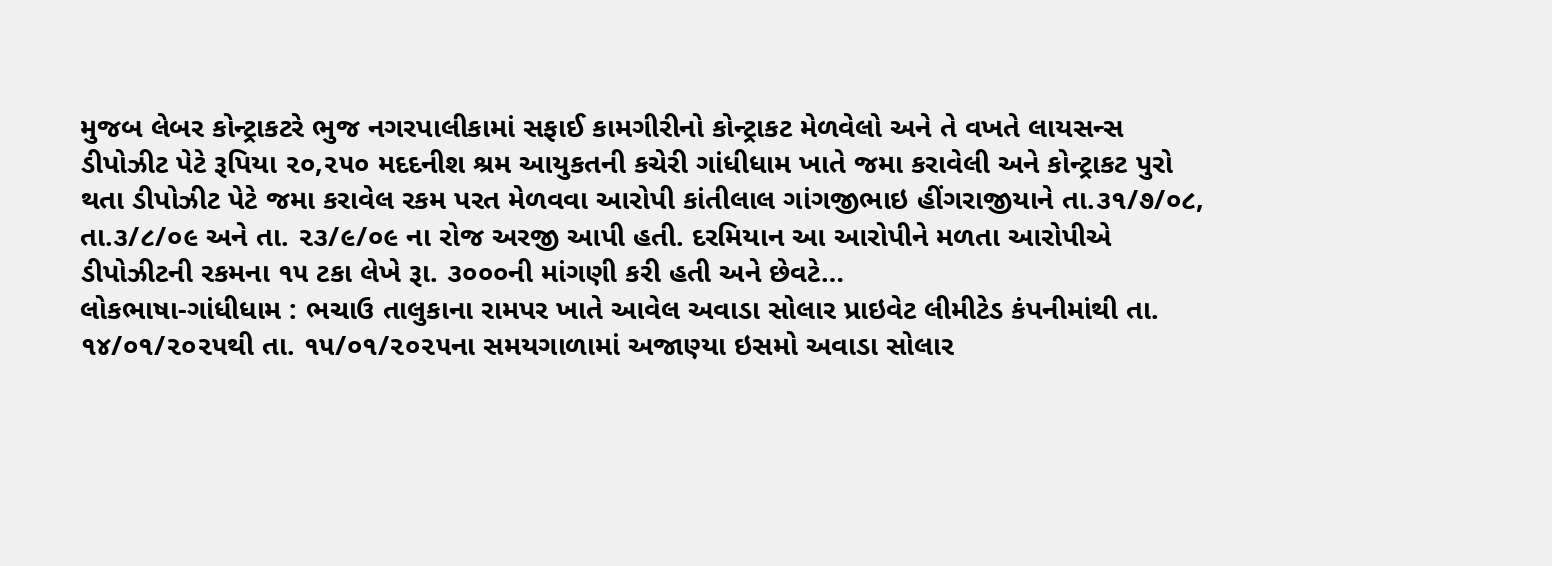મુજબ લેબર કોન્ટ્રાકટરે ભુજ નગરપાલીકામાં સફાઈ કામગીરીનો કોન્ટ્રાકટ મેળવેલો અને તે વખતે લાયસન્સ ડીપોઝીટ પેટે રૂપિયા ૨૦,૨૫૦ મદદનીશ શ્રમ આયુકતની કચેરી ગાંધીધામ ખાતે જમા કરાવેલી અને કોન્ટ્રાકટ પુરો થતા ડીપોઝીટ પેટે જમા કરાવેલ રકમ પરત મેળવવા આરોપી કાંતીલાલ ગાંગજીભાઇ હીંગરાજીયાને તા.૩૧/૭/૦૮, તા.૩/૮/૦૯ અને તા. ૨૩/૯/૦૯ ના રોજ અરજી આપી હતી. દરમિયાન આ આરોપીને મળતા આરોપીએ ડીપોઝીટની રકમના ૧૫ ટકા લેખે રૂા. ૩૦૦૦ની માંગણી કરી હતી અને છેવટે…
લોકભાષા-ગાંધીધામ : ભચાઉ તાલુકાના રામપર ખાતે આવેલ અવાડા સોલાર પ્રાઇવેટ લીમીટેડ કંપનીમાંથી તા. ૧૪/૦૧/૨૦૨૫થી તા. ૧૫/૦૧/૨૦૨૫ના સમયગાળામાં અજાણ્યા ઇસમો અવાડા સોલાર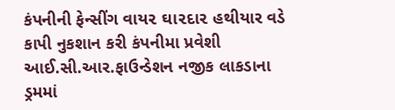કંપનીની ફેન્સીંગ વાય૨ ઘા૨દા૨ હથીયાર વડે કાપી નુકશાન કરી કંપનીમા પ્રવેશી આઈ.સી.આર.ફાઉન્ડેશન નજીક લાકડાના ડ્રમમાં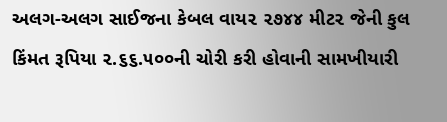અલગ-અલગ સાઈજના કેબલ વાય૨ ૨૭૪૪ મીટ૨ જેની કુલ કિંમત રૂપિયા ૨.૬૬.૫૦૦ની ચોરી કરી હોવાની સામખીયારી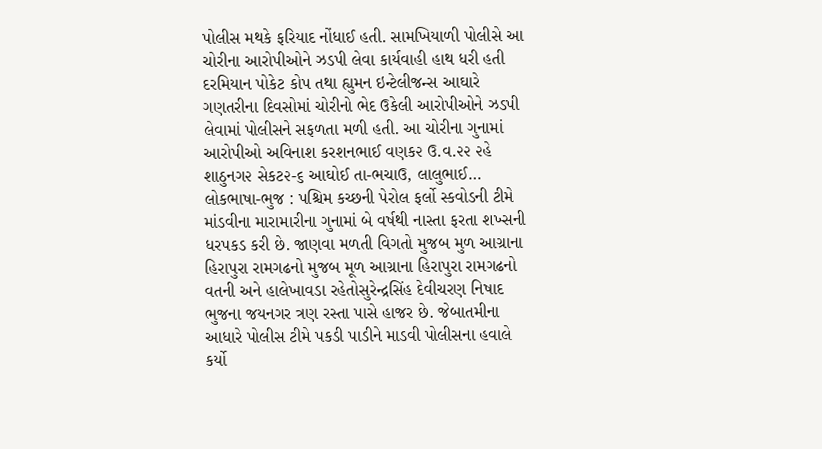પોલીસ મથકે ફરિયાદ નોંધાઈ હતી. સામખિયાળી પોલીસે આ ચોરીના આરોપીઓને ઝડપી લેવા કાર્યવાહી હાથ ધરી હતી દરમિયાન પોકેટ કોપ તથા હ્યુમન ઇન્ટેલીજન્સ આઘારે ગણતરીના દિવસોમાં ચોરીનો ભેદ ઉકેલી આરોપીઓને ઝડપી લેવામાં પોલીસને સફળતા મળી હતી. આ ચોરીના ગુનામાં આરોપીઓ અવિનાશ કરશનભાઈ વણક૨ ઉ.વ.૨૨ ૨હે શાઠુનગ૨ સેકટ૨-૬ આઘોઈ તા-ભચાઉ, લાલુભાઈ…
લોકભાષા-ભુજ : પશ્ચિમ કચ્છની પેરોલ ફર્લો સ્કવોડની ટીમે માંડવીના મારામારીના ગુનામાં બે વર્ષથી નાસ્તા ફરતા શખ્સની ધરપકડ કરી છે. જાણવા મળતી વિગતો મુજબ મુળ આગ્રાના હિરાપુરા રામગઢનો મુજબ મૂળ આગ્રાના હિરાપુરા રામગઢનો વતની અને હાલેખાવડા રહેતોસુરેન્દ્રસિંહ દેવીચરણ નિષાદ ભુજના જયનગર ત્રણ રસ્તા પાસે હાજર છે. જેબાતમીના આધારે પોલીસ ટીમે પકડી પાડીને માડવી પોલીસના હવાલે કર્યો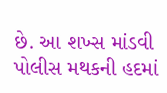છે. આ શખ્સ માંડવી પોલીસ મથકની હદમાં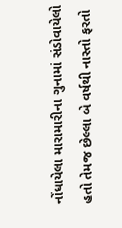નોંધાયેલા મારામારીના ગુનામાં સંડોવાયેલો હતો તેમજ છેલ્લા બે વર્ષથી નાસ્તો ફરતો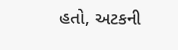હતો, અટકની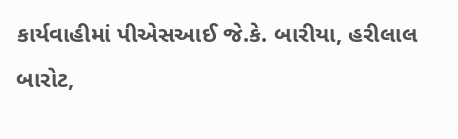કાર્યવાહીમાં પીએસઆઈ જે.કે. બારીયા, હરીલાલ બારોટ,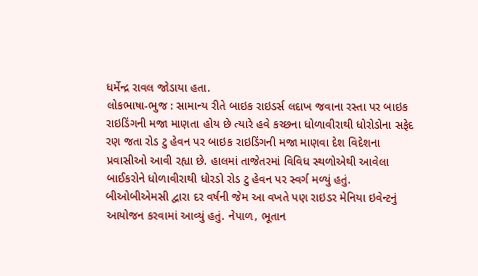ધર્મેન્દ્ર રાવલ જોડાયા હતા.
લોકભાષા-ભુજ : સામાન્ય રીતે બાઇક રાઇડર્સ લદાખ જવાના રસ્તા પર બાઇક રાઇડિંગની મજા માણતા હોય છે ત્યારે હવે કચ્છના ધોળાવીરાથી ધોરોડોના સફેદ રણ જતા રોડ ટુ હેવન પર બાઇક રાઇડિંગની મજા માણવા દેશ વિદેશના પ્રવાસીઓ આવી રહ્યા છે. હાલમાં તાજેતરમાં વિવિધ સ્થળોએથી આવેલા બાઈકરોને ધોળાવીરાથી ધોરડો રોડ ટુ હેવન પર સ્વર્ગ મળ્યું હતું. બીઓબીએમસી દ્વારા દર વર્ષની જેમ આ વખતે પણ રાઇડર મેનિયા ઇવેન્ટનું આયોજન કરવામાં આવ્યું હતું. નેપાળ, ભૂતાન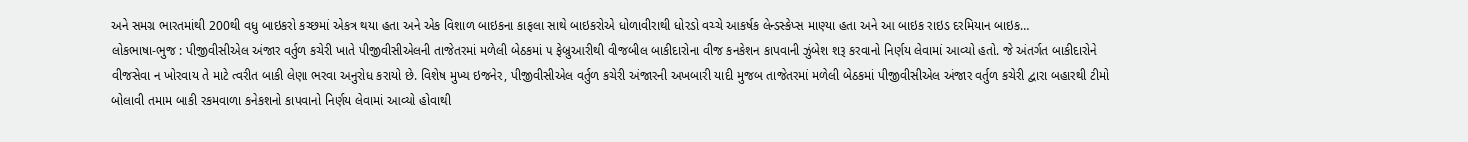અને સમગ્ર ભારતમાંથી 200થી વધુ બાઇકરો કચ્છમાં એકત્ર થયા હતા અને એક વિશાળ બાઇકના કાફલા સાથે બાઇકરોએ ધોળાવીરાથી ધોરડો વચ્ચે આકર્ષક લેન્ડસ્કેપ્સ માણ્યા હતા અને આ બાઇક રાઇડ દરમિયાન બાઇક…
લોકભાષા-ભુજ : પીજીવીસીએલ અંજાર વર્તુળ કચેરી ખાતે પીજીવીસીએલની તાજેતરમાં મળેલી બેઠકમાં ૫ ફેબ્રુઆરીથી વીજબીલ બાકીદારોના વીજ કનકેશન કાપવાની ઝુંબેશ શરૂ કરવાનો નિર્ણય લેવામાં આવ્યો હતો. જે અંતર્ગત બાકીદારોને વીજસેવા ન ખોરવાય તે માટે ત્વરીત બાકી લેણા ભરવા અનુરોધ કરાયો છે. વિશેષ મુખ્ય ઇજનેર, પીજીવીસીએલ વર્તુળ કચેરી અંજારની અખબારી યાદી મુજબ તાજેતરમાં મળેલી બેઠકમાં પીજીવીસીએલ અંજાર વર્તુળ કચેરી દ્વારા બહારથી ટીમો બોલાવી તમામ બાકી રકમવાળા કનેકશનો કાપવાનો નિર્ણય લેવામાં આવ્યો હોવાથી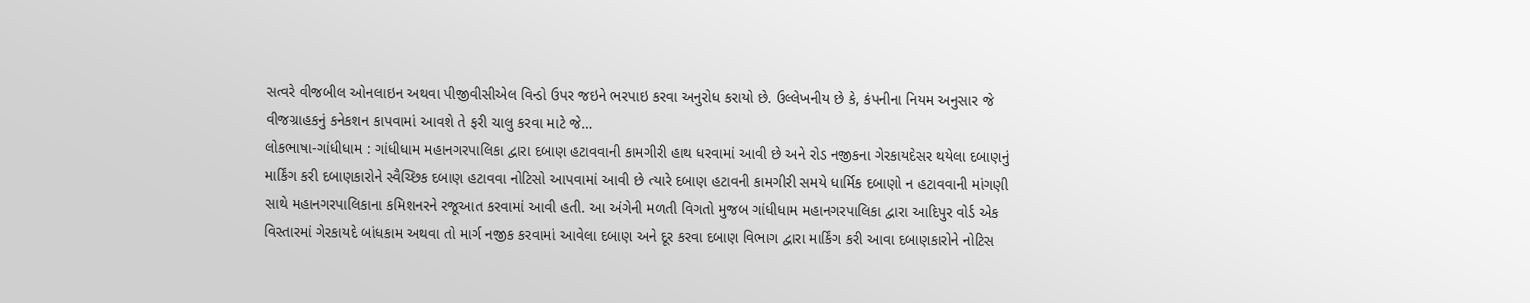સત્વરે વીજબીલ ઓનલાઇન અથવા પીજીવીસીએલ વિન્ડો ઉપર જઇને ભરપાઇ કરવા અનુરોધ કરાયો છે. ઉલ્લેખનીય છે કે, કંપનીના નિયમ અનુસાર જે વીજગ્રાહકનું કનેકશન કાપવામાં આવશે તે ફરી ચાલુ કરવા માટે જે…
લોકભાષા-ગાંધીધામ : ગાંધીધામ મહાનગરપાલિકા દ્વારા દબાણ હટાવવાની કામગીરી હાથ ધરવામાં આવી છે અને રોડ નજીકના ગેરકાયદેસર થયેલા દબાણનું માર્કિંગ કરી દબાણકારોને સ્વૈચ્છિક દબાણ હટાવવા નોટિસો આપવામાં આવી છે ત્યારે દબાણ હટાવની કામગીરી સમયે ધાર્મિક દબાણો ન હટાવવાની માંગણી સાથે મહાનગરપાલિકાના કમિશનરને રજૂઆત કરવામાં આવી હતી. આ અંગેની મળતી વિગતો મુજબ ગાંધીધામ મહાનગરપાલિકા દ્વારા આદિપુર વોર્ડ એક વિસ્તારમાં ગેરકાયદે બાંધકામ અથવા તો માર્ગ નજીક કરવામાં આવેલા દબાણ અને દૂર કરવા દબાણ વિભાગ દ્વારા માર્કિંગ કરી આવા દબાણકારોને નોટિસ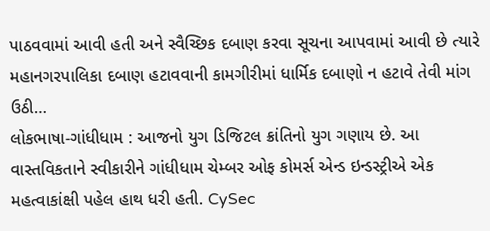પાઠવવામાં આવી હતી અને સ્વૈચ્છિક દબાણ કરવા સૂચના આપવામાં આવી છે ત્યારે મહાનગરપાલિકા દબાણ હટાવવાની કામગીરીમાં ધાર્મિક દબાણો ન હટાવે તેવી માંગ ઉઠી…
લોકભાષા-ગાંધીધામ : આજનો યુગ ડિજિટલ ક્રાંતિનો યુગ ગણાય છે. આ વાસ્તવિકતાને સ્વીકારીને ગાંધીધામ ચેમ્બર ઓફ કોમર્સ એન્ડ ઇન્ડસ્ટ્રીએ એક મહત્વાકાંક્ષી પહેલ હાથ ધરી હતી. CySec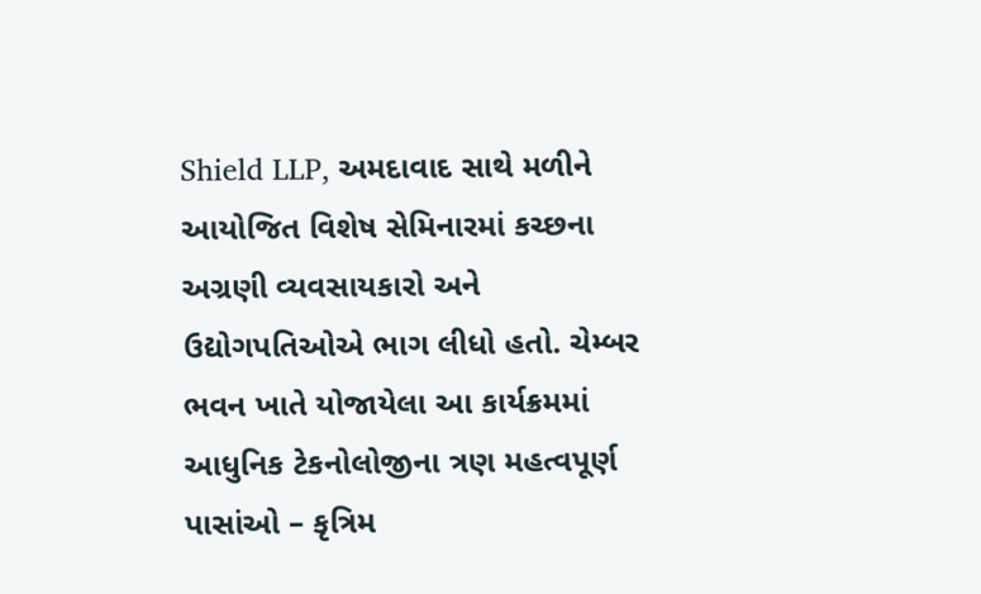Shield LLP, અમદાવાદ સાથે મળીને આયોજિત વિશેષ સેમિનારમાં કચ્છના અગ્રણી વ્યવસાયકારો અને ઉદ્યોગપતિઓએ ભાગ લીધો હતો. ચેમ્બર ભવન ખાતે યોજાયેલા આ કાર્યક્રમમાં આધુનિક ટેકનોલોજીના ત્રણ મહત્વપૂર્ણ પાસાંઓ – કૃત્રિમ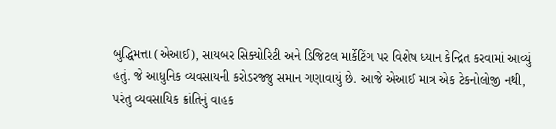બુદ્ધિમત્તા (એઆઈ), સાયબર સિક્યોરિટી અને ડિજિટલ માર્કેટિંગ પર વિશેષ ધ્યાન કેન્દ્રિત કરવામાં આવ્યું હતું. જે આધુનિક વ્યવસાયની કરોડરજ્જુ સમાન ગણાવાયું છે. આજે એઆઈ માત્ર એક ટેકનોલોજી નથી, પરંતુ વ્યવસાયિક ક્રાંતિનું વાહક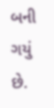બની ગયું છે.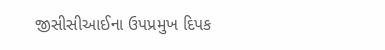જીસીસીઆઈના ઉપપ્રમુખ દિપક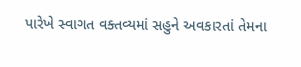પારેખે સ્વાગત વક્તવ્યમાં સહુને અવકારતાં તેમના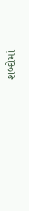શબ્દોમાં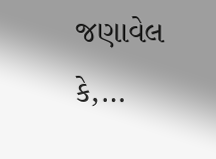જણાવેલ કે,…